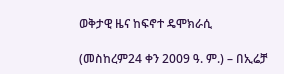ወቅታዊ ዜና ከፍኖተ ዴሞክራሲ

(መስከረም24 ቀን 2009 ዓ. ም.) – በኢሬቻ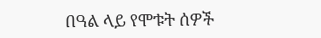በዓል ላይ የሞቱት ሰዎች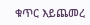ቁጥር እይጨመረ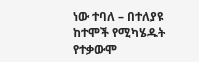ነው ተባለ – በተለያዩ ከተሞች የሚካሄዱት የተቃውሞ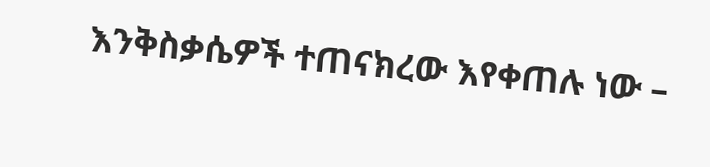እንቅስቃሴዎች ተጠናክረው እየቀጠሉ ነው –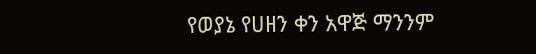የወያኔ የሀዘን ቀን አዋጅ ማንንም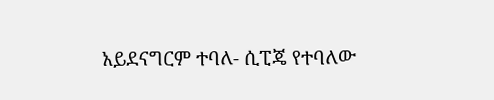አይደናግርም ተባለ- ሲፒጄ የተባለው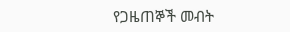የጋዜጠኞች መብት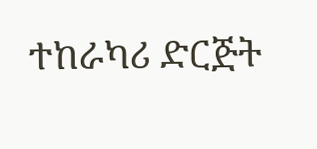ተከራካሪ ድርጅት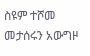ስዩም ተሾመ መታሰሩን አውግዞ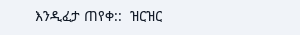እንዲፈታ ጠየቀ::  ዝርዝር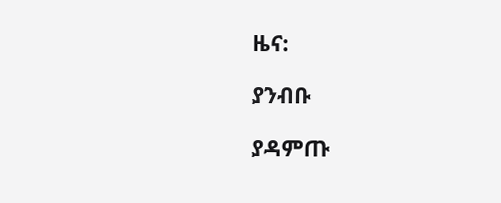ዜና:

ያንብቡ

ያዳምጡ